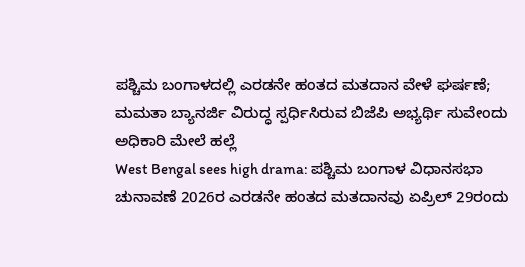ಪಶ್ಚಿಮ ಬಂಗಾಳದಲ್ಲಿ ಎರಡನೇ ಹಂತದ ಮತದಾನ ವೇಳೆ ಘರ್ಷಣೆ; ಮಮತಾ ಬ್ಯಾನರ್ಜಿ ವಿರುದ್ಧ ಸ್ಪರ್ಧಿಸಿರುವ ಬಿಜೆಪಿ ಅಭ್ಯರ್ಥಿ ಸುವೇಂದು ಅಧಿಕಾರಿ ಮೇಲೆ ಹಲ್ಲೆ
West Bengal sees high drama: ಪಶ್ಚಿಮ ಬಂಗಾಳ ವಿಧಾನಸಭಾ ಚುನಾವಣೆ 2026ರ ಎರಡನೇ ಹಂತದ ಮತದಾನವು ಏಪ್ರಿಲ್ 29ರಂದು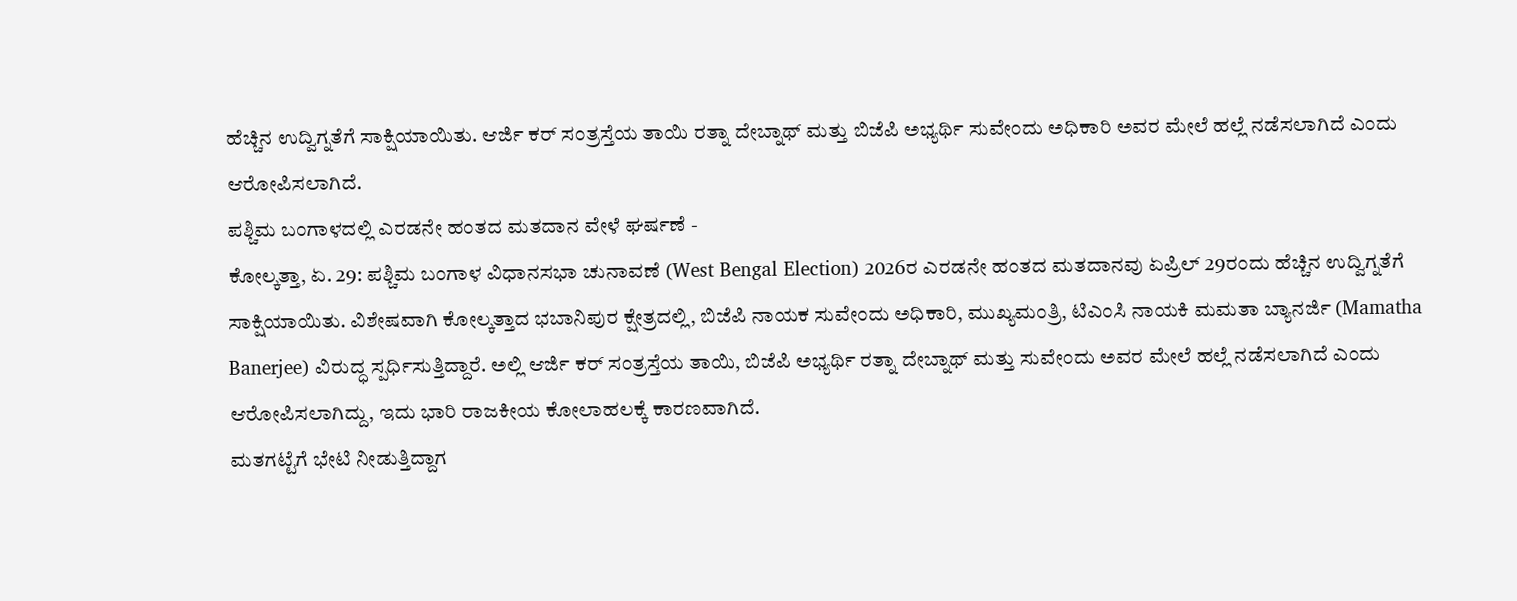ಹೆಚ್ಚಿನ ಉದ್ವಿಗ್ನತೆಗೆ ಸಾಕ್ಷಿಯಾಯಿತು. ಆರ್ಜಿ ಕರ್ ಸಂತ್ರಸ್ತೆಯ ತಾಯಿ ರತ್ನಾ ದೇಬ್ನಾಥ್ ಮತ್ತು ಬಿಜೆಪಿ ಅಭ್ಯರ್ಥಿ ಸುವೇಂದು ಅಧಿಕಾರಿ ಅವರ ಮೇಲೆ ಹಲ್ಲೆ ನಡೆಸಲಾಗಿದೆ ಎಂದು ಆರೋಪಿಸಲಾಗಿದೆ.
ಪಶ್ಚಿಮ ಬಂಗಾಳದಲ್ಲಿ ಎರಡನೇ ಹಂತದ ಮತದಾನ ವೇಳೆ ಘರ್ಷಣೆ -
ಕೋಲ್ಕತ್ತಾ, ಏ. 29: ಪಶ್ಚಿಮ ಬಂಗಾಳ ವಿಧಾನಸಭಾ ಚುನಾವಣೆ (West Bengal Election) 2026ರ ಎರಡನೇ ಹಂತದ ಮತದಾನವು ಏಪ್ರಿಲ್ 29ರಂದು ಹೆಚ್ಚಿನ ಉದ್ವಿಗ್ನತೆಗೆ ಸಾಕ್ಷಿಯಾಯಿತು. ವಿಶೇಷವಾಗಿ ಕೋಲ್ಕತ್ತಾದ ಭಬಾನಿಪುರ ಕ್ಷೇತ್ರದಲ್ಲಿ, ಬಿಜೆಪಿ ನಾಯಕ ಸುವೇಂದು ಅಧಿಕಾರಿ, ಮುಖ್ಯಮಂತ್ರಿ, ಟಿಎಂಸಿ ನಾಯಕಿ ಮಮತಾ ಬ್ಯಾನರ್ಜಿ (Mamatha Banerjee) ವಿರುದ್ಧ ಸ್ಪರ್ಧಿಸುತ್ತಿದ್ದಾರೆ. ಅಲ್ಲಿ ಆರ್ಜಿ ಕರ್ ಸಂತ್ರಸ್ತೆಯ ತಾಯಿ, ಬಿಜೆಪಿ ಅಭ್ಯರ್ಥಿ ರತ್ನಾ ದೇಬ್ನಾಥ್ ಮತ್ತು ಸುವೇಂದು ಅವರ ಮೇಲೆ ಹಲ್ಲೆ ನಡೆಸಲಾಗಿದೆ ಎಂದು ಆರೋಪಿಸಲಾಗಿದ್ದು, ಇದು ಭಾರಿ ರಾಜಕೀಯ ಕೋಲಾಹಲಕ್ಕೆ ಕಾರಣವಾಗಿದೆ.
ಮತಗಟ್ಟೆಗೆ ಭೇಟಿ ನೀಡುತ್ತಿದ್ದಾಗ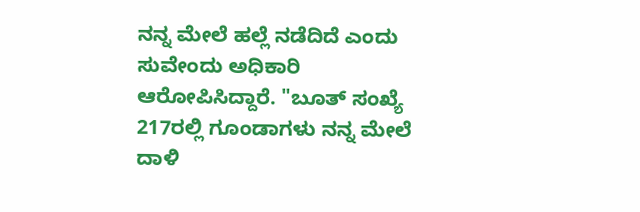ನನ್ನ ಮೇಲೆ ಹಲ್ಲೆ ನಡೆದಿದೆ ಎಂದು ಸುವೇಂದು ಅಧಿಕಾರಿ ಆರೋಪಿಸಿದ್ದಾರೆ. "ಬೂತ್ ಸಂಖ್ಯೆ 217ರಲ್ಲಿ ಗೂಂಡಾಗಳು ನನ್ನ ಮೇಲೆ ದಾಳಿ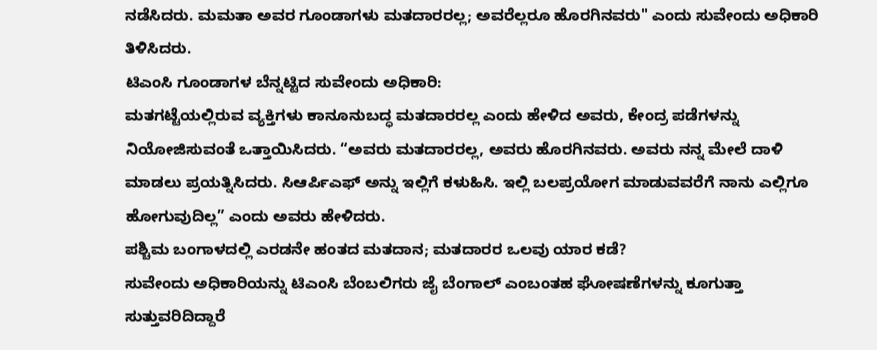ನಡೆಸಿದರು. ಮಮತಾ ಅವರ ಗೂಂಡಾಗಳು ಮತದಾರರಲ್ಲ; ಅವರೆಲ್ಲರೂ ಹೊರಗಿನವರು" ಎಂದು ಸುವೇಂದು ಅಧಿಕಾರಿ ತಿಳಿಸಿದರು.
ಟಿಎಂಸಿ ಗೂಂಡಾಗಳ ಬೆನ್ನಟ್ಟಿದ ಸುವೇಂದು ಅಧಿಕಾರಿ:
ಮತಗಟ್ಟೆಯಲ್ಲಿರುವ ವ್ಯಕ್ತಿಗಳು ಕಾನೂನುಬದ್ಧ ಮತದಾರರಲ್ಲ ಎಂದು ಹೇಳಿದ ಅವರು, ಕೇಂದ್ರ ಪಡೆಗಳನ್ನು ನಿಯೋಜಿಸುವಂತೆ ಒತ್ತಾಯಿಸಿದರು. “ಅವರು ಮತದಾರರಲ್ಲ, ಅವರು ಹೊರಗಿನವರು. ಅವರು ನನ್ನ ಮೇಲೆ ದಾಳಿ ಮಾಡಲು ಪ್ರಯತ್ನಿಸಿದರು. ಸಿಆರ್ಪಿಎಫ್ ಅನ್ನು ಇಲ್ಲಿಗೆ ಕಳುಹಿಸಿ. ಇಲ್ಲಿ ಬಲಪ್ರಯೋಗ ಮಾಡುವವರೆಗೆ ನಾನು ಎಲ್ಲಿಗೂ ಹೋಗುವುದಿಲ್ಲ” ಎಂದು ಅವರು ಹೇಳಿದರು.
ಪಶ್ಚಿಮ ಬಂಗಾಳದಲ್ಲಿ ಎರಡನೇ ಹಂತದ ಮತದಾನ; ಮತದಾರರ ಒಲವು ಯಾರ ಕಡೆ?
ಸುವೇಂದು ಅಧಿಕಾರಿಯನ್ನು ಟಿಎಂಸಿ ಬೆಂಬಲಿಗರು ಜೈ ಬೆಂಗಾಲ್ ಎಂಬಂತಹ ಘೋಷಣೆಗಳನ್ನು ಕೂಗುತ್ತಾ ಸುತ್ತುವರಿದಿದ್ದಾರೆ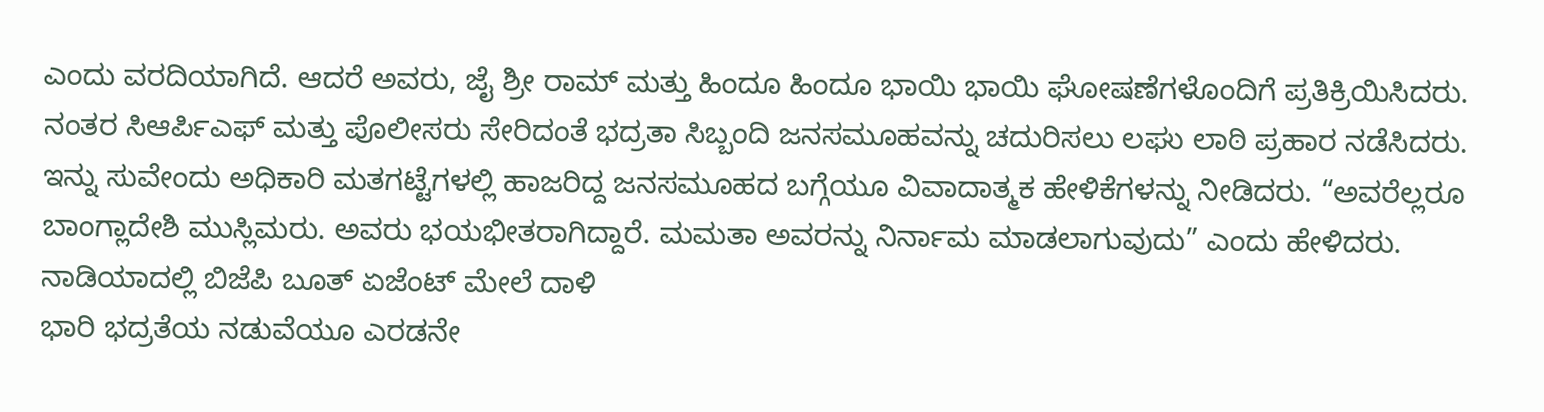ಎಂದು ವರದಿಯಾಗಿದೆ. ಆದರೆ ಅವರು, ಜೈ ಶ್ರೀ ರಾಮ್ ಮತ್ತು ಹಿಂದೂ ಹಿಂದೂ ಭಾಯಿ ಭಾಯಿ ಘೋಷಣೆಗಳೊಂದಿಗೆ ಪ್ರತಿಕ್ರಿಯಿಸಿದರು. ನಂತರ ಸಿಆರ್ಪಿಎಫ್ ಮತ್ತು ಪೊಲೀಸರು ಸೇರಿದಂತೆ ಭದ್ರತಾ ಸಿಬ್ಬಂದಿ ಜನಸಮೂಹವನ್ನು ಚದುರಿಸಲು ಲಘು ಲಾಠಿ ಪ್ರಹಾರ ನಡೆಸಿದರು.
ಇನ್ನು ಸುವೇಂದು ಅಧಿಕಾರಿ ಮತಗಟ್ಟೆಗಳಲ್ಲಿ ಹಾಜರಿದ್ದ ಜನಸಮೂಹದ ಬಗ್ಗೆಯೂ ವಿವಾದಾತ್ಮಕ ಹೇಳಿಕೆಗಳನ್ನು ನೀಡಿದರು. “ಅವರೆಲ್ಲರೂ ಬಾಂಗ್ಲಾದೇಶಿ ಮುಸ್ಲಿಮರು. ಅವರು ಭಯಭೀತರಾಗಿದ್ದಾರೆ. ಮಮತಾ ಅವರನ್ನು ನಿರ್ನಾಮ ಮಾಡಲಾಗುವುದು” ಎಂದು ಹೇಳಿದರು.
ನಾಡಿಯಾದಲ್ಲಿ ಬಿಜೆಪಿ ಬೂತ್ ಏಜೆಂಟ್ ಮೇಲೆ ದಾಳಿ
ಭಾರಿ ಭದ್ರತೆಯ ನಡುವೆಯೂ ಎರಡನೇ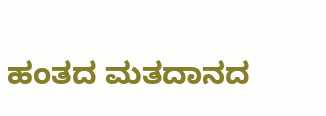ಹಂತದ ಮತದಾನದ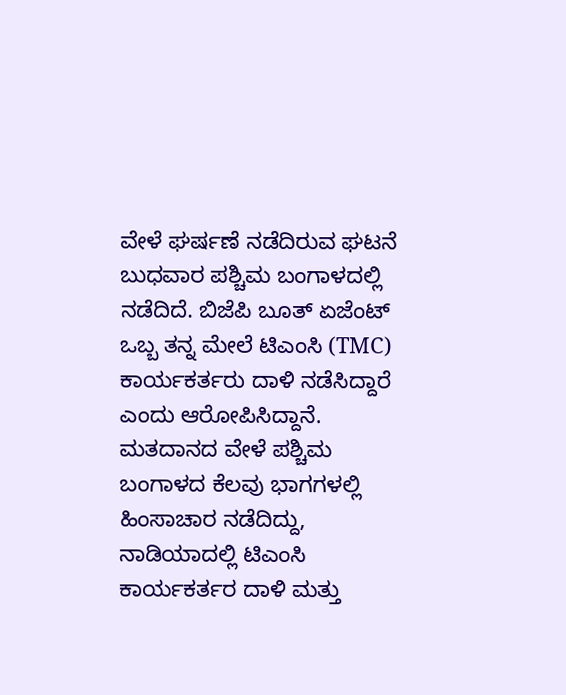ವೇಳೆ ಘರ್ಷಣೆ ನಡೆದಿರುವ ಘಟನೆ ಬುಧವಾರ ಪಶ್ಚಿಮ ಬಂಗಾಳದಲ್ಲಿ ನಡೆದಿದೆ. ಬಿಜೆಪಿ ಬೂತ್ ಏಜೆಂಟ್ ಒಬ್ಬ ತನ್ನ ಮೇಲೆ ಟಿಎಂಸಿ (TMC) ಕಾರ್ಯಕರ್ತರು ದಾಳಿ ನಡೆಸಿದ್ದಾರೆ ಎಂದು ಆರೋಪಿಸಿದ್ದಾನೆ. ಮತದಾನದ ವೇಳೆ ಪಶ್ಚಿಮ ಬಂಗಾಳದ ಕೆಲವು ಭಾಗಗಳಲ್ಲಿ ಹಿಂಸಾಚಾರ ನಡೆದಿದ್ದು, ನಾಡಿಯಾದಲ್ಲಿ ಟಿಎಂಸಿ ಕಾರ್ಯಕರ್ತರ ದಾಳಿ ಮತ್ತು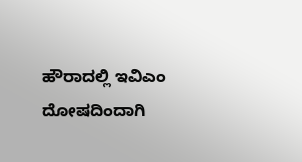ಹೌರಾದಲ್ಲಿ ಇವಿಎಂ ದೋಷದಿಂದಾಗಿ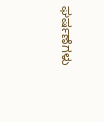ಘರ್ಷಣೆಗಳು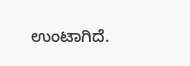ಉಂಟಾಗಿದೆ.